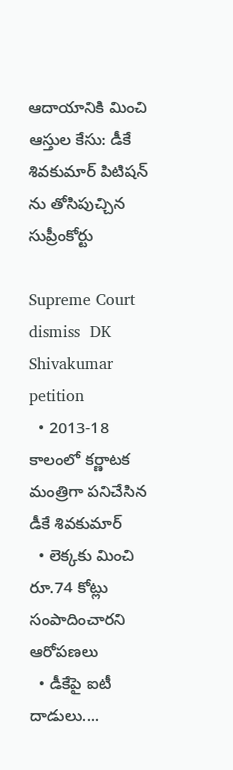ఆదాయానికి మించి ఆస్తుల కేసు: డీకే శివకుమార్ పిటిషన్ ను తోసిపుచ్చిన సుప్రీంకోర్టు

Supreme Court dismiss  DK Shivakumar petition
  • 2013-18 కాలంలో కర్ణాటక మంత్రిగా పనిచేసిన డీకే శివకుమార్
  • లెక్కకు మించి రూ.74 కోట్లు సంపాదించారని ఆరోపణలు
  • డీకేపై ఐటీ దాడులు....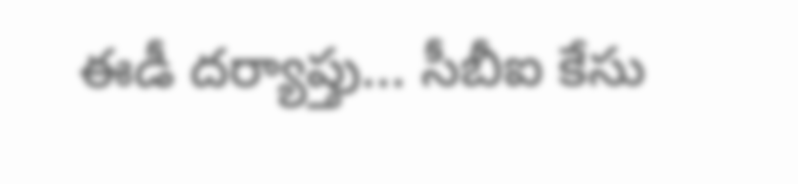ఈడీ దర్యాప్తు... సీబీఐ కేసు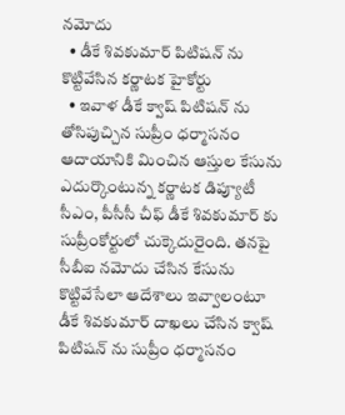నమోదు
  • డీకే శివకుమార్ పిటిషన్ ను కొట్టివేసిన కర్ణాటక హైకోర్టు
  • ఇవాళ డీకే క్వాష్ పిటిషన్ ను తోసిపుచ్చిన సుప్రీం ధర్మాసనం
ఆదాయానికి మించిన ఆస్తుల కేసును ఎదుర్కొంటున్న కర్ణాటక డిప్యూటీ సీఎం, పీసీసీ చీఫ్ డీకే శివకుమార్ కు సుప్రీంకోర్టులో చుక్కెదురైంది. తనపై సీబీఐ నమోదు చేసిన కేసును కొట్టివేసేలా ఆదేశాలు ఇవ్వాలంటూ డీకే శివకుమార్ దాఖలు చేసిన క్వాష్ పిటిషన్ ను సుప్రీం ధర్మాసనం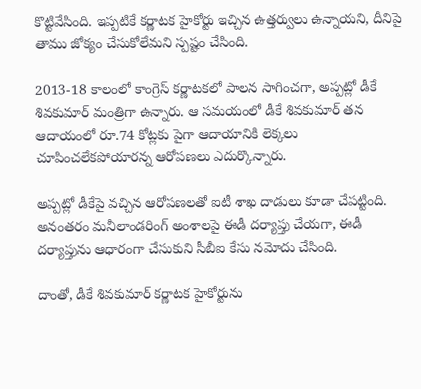కొట్టివేసింది. ఇప్పటికే కర్ణాటక హైకోర్టు ఇచ్చిన ఉత్తర్వులు ఉన్నాయని, దీనిపై తాము జోక్యం చేసుకోలేమని స్పష్టం చేసింది.

2013-18 కాలంలో కాంగ్రెస్ కర్ణాటకలో పాలన సాగించగా, అప్పట్లో డీకే శివకుమార్ మంత్రిగా ఉన్నారు. ఆ సమయంలో డీకే శివకుమార్ తన ఆదాయంలో రూ.74 కోట్లకు పైగా ఆదాయానికి లెక్కలు చూపించలేకపోయారన్న ఆరోపణలు ఎదుర్కొన్నారు.

అప్పట్లో డీకేపై వచ్చిన ఆరోపణలతో ఐటీ శాఖ దాడులు కూడా చేపట్టింది. అనంతరం మనీలాండరింగ్ అంశాలపై ఈడీ దర్యాప్తు చేయగా, ఈడీ దర్యాప్తును ఆధారంగా చేసుకుని సీబీఐ కేసు నమోదు చేసింది.

దాంతో, డీకే శివకుమార్ కర్ణాటక హైకోర్టును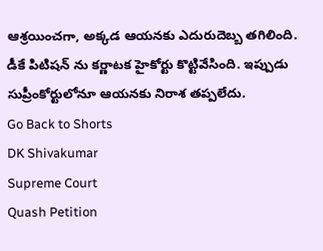ఆశ్రయించగా, అక్కడ ఆయనకు ఎదురుదెబ్బ తగిలింది. డీకే పిటిషన్ ను కర్ణాటక హైకోర్టు కొట్టివేసింది. ఇప్పుడు సుప్రీంకోర్టులోనూ ఆయనకు నిరాశ తప్పలేదు.
Go Back to Shorts
DK Shivakumar
Supreme Court
Quash Petition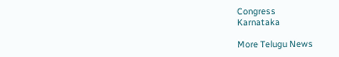Congress
Karnataka

More Telugu News